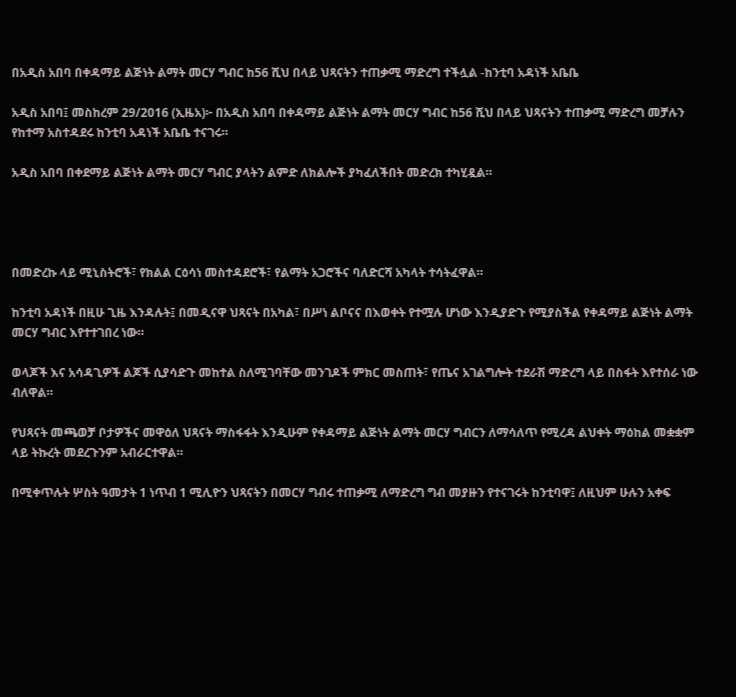በአዲስ አበባ በቀዳማይ ልጅነት ልማት መርሃ ግብር ከ56 ሺህ በላይ ህጻናትን ተጠቃሚ ማድረግ ተችሏል -ከንቲባ አዳነች አቤቤ

አዲስ አበባ፤ መስከረም 29/2016 (ኢዜአ)፦ በአዲስ አበባ በቀዳማይ ልጅነት ልማት መርሃ ግብር ከ56 ሺህ በላይ ህጻናትን ተጠቃሚ ማድረግ መቻሉን የከተማ አስተዳደሩ ከንቲባ አዳነች አቤቤ ተናገሩ።

አዲስ አበባ በቀደማይ ልጅነት ልማት መርሃ ግብር ያላትን ልምድ ለክልሎች ያካፈለችበት መድረክ ተካሂዷል።




በመድረኩ ላይ ሚኒስትሮች፣ የክልል ርዕሳነ መስተዳደሮች፣ የልማት አጋሮችና ባለድርሻ አካላት ተሳትፈዋል።

ከንቲባ አዳነች በዚሁ ጊዜ እንዳሉት፤ በመዲናዋ ህጻናት በአካል፣ በሥነ ልቦናና በእወቀት የተሟሉ ሆነው እንዲያድጉ የሚያስችል የቀዳማይ ልጅነት ልማት መርሃ ግብር እየተተገበረ ነው።

ወላጆች እና አሳዳጊዎች ልጆች ሲያሳድጉ መከተል ስለሚገባቸው መንገዶች ምክር መስጠት፣ የጤና አገልግሎት ተደራሽ ማድረግ ላይ በስፋት እየተሰራ ነው ብለዋል።

የህጻናት መጫወቻ ቦታዎችና መዋዕለ ህጻናት ማስፋፋት እንዲሁም የቀዳማይ ልጅነት ልማት መርሃ ግብርን ለማሳለጥ የሚረዳ ልህቀት ማዕከል መቋቋም ላይ ትኩረት መደረጉንም አብራርተዋል።

በሚቀጥሉት ሦስት ዓመታት 1 ነጥብ 1 ሚሊዮን ህጻናትን በመርሃ ግብሩ ተጠቃሚ ለማድረግ ግብ መያዙን የተናገሩት ከንቲባዋ፤ ለዚህም ሁሉን አቀፍ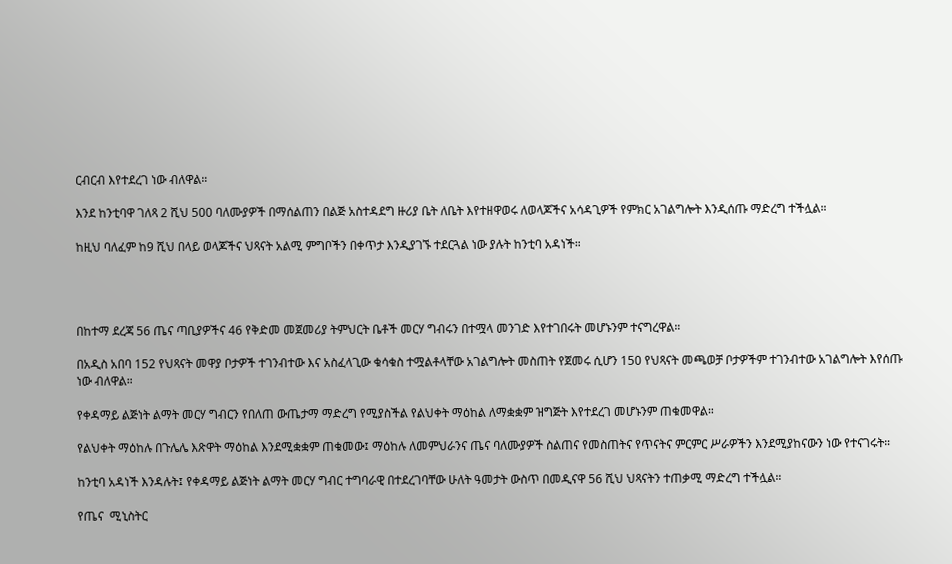ርብርብ እየተደረገ ነው ብለዋል።

እንደ ከንቲባዋ ገለጻ 2 ሺህ 500 ባለሙያዎች በማሰልጠን በልጅ አስተዳደግ ዙሪያ ቤት ለቤት እየተዘዋወሩ ለወላጆችና አሳዳጊዎች የምክር አገልግሎት እንዲሰጡ ማድረግ ተችሏል።

ከዚህ ባለፈም ከ9 ሺህ በላይ ወላጆችና ህጻናት አልሚ ምግቦችን በቀጥታ እንዲያገኙ ተደርጓል ነው ያሉት ከንቲባ አዳነች።




በከተማ ደረጃ 56 ጤና ጣቢያዎችና 46 የቅድመ መጀመሪያ ትምህርት ቤቶች መርሃ ግብሩን በተሟላ መንገድ እየተገበሩት መሆኑንም ተናግረዋል።

በአዲስ አበባ 152 የህጻናት መዋያ ቦታዎች ተገንብተው እና አስፈላጊው ቁሳቁስ ተሟልቶላቸው አገልግሎት መስጠት የጀመሩ ሲሆን 150 የህጻናት መጫወቻ ቦታዎችም ተገንብተው አገልግሎት እየሰጡ ነው ብለዋል።

የቀዳማይ ልጅነት ልማት መርሃ ግብርን የበለጠ ውጤታማ ማድረግ የሚያስችል የልህቀት ማዕከል ለማቋቋም ዝግጅት እየተደረገ መሆኑንም ጠቁመዋል።

የልህቀት ማዕከሉ በጉሌሌ እጽዋት ማዕከል እንደሚቋቋም ጠቁመው፤ ማዕከሉ ለመምህራንና ጤና ባለሙያዎች ስልጠና የመስጠትና የጥናትና ምርምር ሥራዎችን እንደሚያከናውን ነው የተናገሩት።

ከንቲባ አዳነች እንዳሉት፤ የቀዳማይ ልጅነት ልማት መርሃ ግብር ተግባራዊ በተደረገባቸው ሁለት ዓመታት ውስጥ በመዲናዋ 56 ሺህ ህጻናትን ተጠቃሚ ማድረግ ተችሏል።

የጤና  ሚኒስትር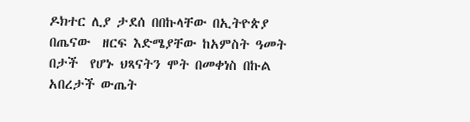ዶክተር ሊያ ታደሰ በበኩላቸው በኢትዮጵያ  በጤናው  ዘርፍ እድሜያቸው ከአምስት ዓመት በታች  የሆኑ ህጻናትን ሞት በመቀነስ በኩል አበረታች ውጤት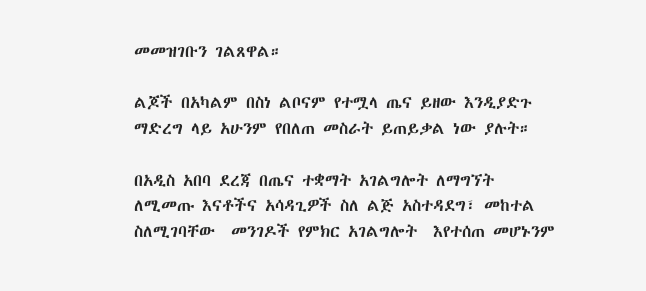መመዝገቡን ገልጸዋል።

ልጆች በአካልም በስነ ልቦናም የተሟላ ጤና ይዘው እንዲያድጉ ማድረግ ላይ አሁንም የበለጠ መስራት ይጠይቃል ነው ያሉት።

በአዲስ አበባ ደረጃ በጤና ተቋማት አገልግሎት ለማግኘት ለሚመጡ እናቶችና አሳዳጊዎች ስለ ልጅ አስተዳደግ፣ መከተል ስለሚገባቸው  መንገዶች የምክር አገልግሎት  እየተሰጠ መሆኑንም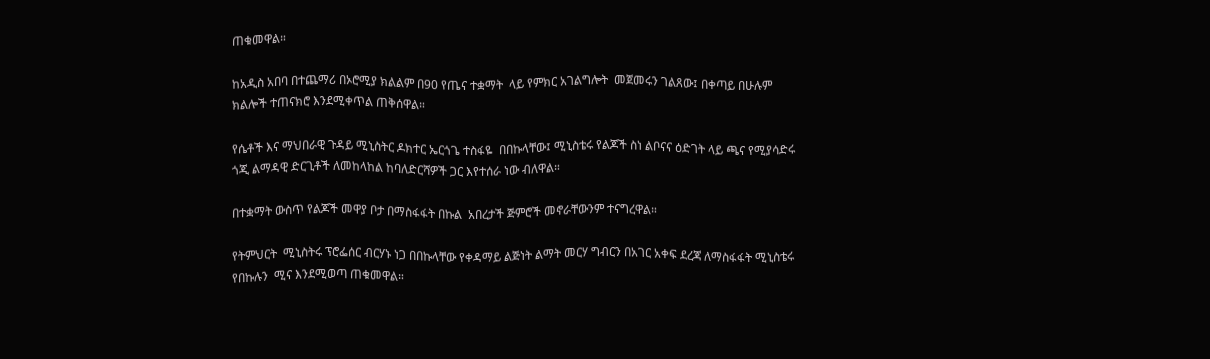ጠቁመዋል።

ከአዲስ አበባ በተጨማሪ በኦሮሚያ ክልልም በ90 የጤና ተቋማት  ላይ የምክር አገልግሎት  መጀመሩን ገልጸው፤ በቀጣይ በሁሉም ክልሎች ተጠናክሮ እንደሚቀጥል ጠቅሰዋል።

የሴቶች እና ማህበራዊ ጉዳይ ሚኒስትር ዶክተር ኤርጎጌ ተስፋዬ  በበኩላቸው፤ ሚኒስቴሩ የልጆች ስነ ልቦናና ዕድገት ላይ ጫና የሚያሳድሩ ጎጂ ልማዳዊ ድርጊቶች ለመከላከል ከባለድርሻዎች ጋር እየተሰራ ነው ብለዋል።

በተቋማት ውስጥ የልጆች መዋያ ቦታ በማስፋፋት በኩል  አበረታች ጅምሮች መኖራቸውንም ተናግረዋል።

የትምህርት  ሚኒስትሩ ፕሮፌሰር ብርሃኑ ነጋ በበኩላቸው የቀዳማይ ልጅነት ልማት መርሃ ግብርን በአገር አቀፍ ደረጃ ለማስፋፋት ሚኒስቴሩ የበኩሉን  ሚና እንደሚወጣ ጠቁመዋል።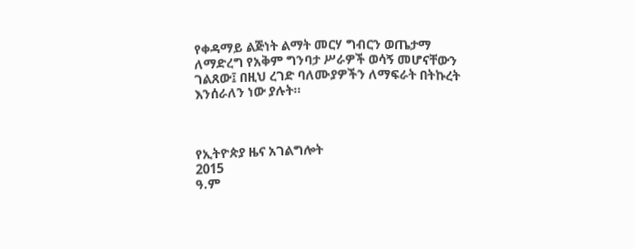የቀዳማይ ልጅነት ልማት መርሃ ግብርን ወጤታማ ለማድረግ የአቅም ግንባታ ሥራዎች ወሳኝ መሆናቸውን ገልጸው፤ በዚህ ረገድ ባለሙያዎችን ለማፍራት በትኩረት እንሰራለን ነው ያሉት።



የኢትዮጵያ ዜና አገልግሎት
2015
ዓ.ም